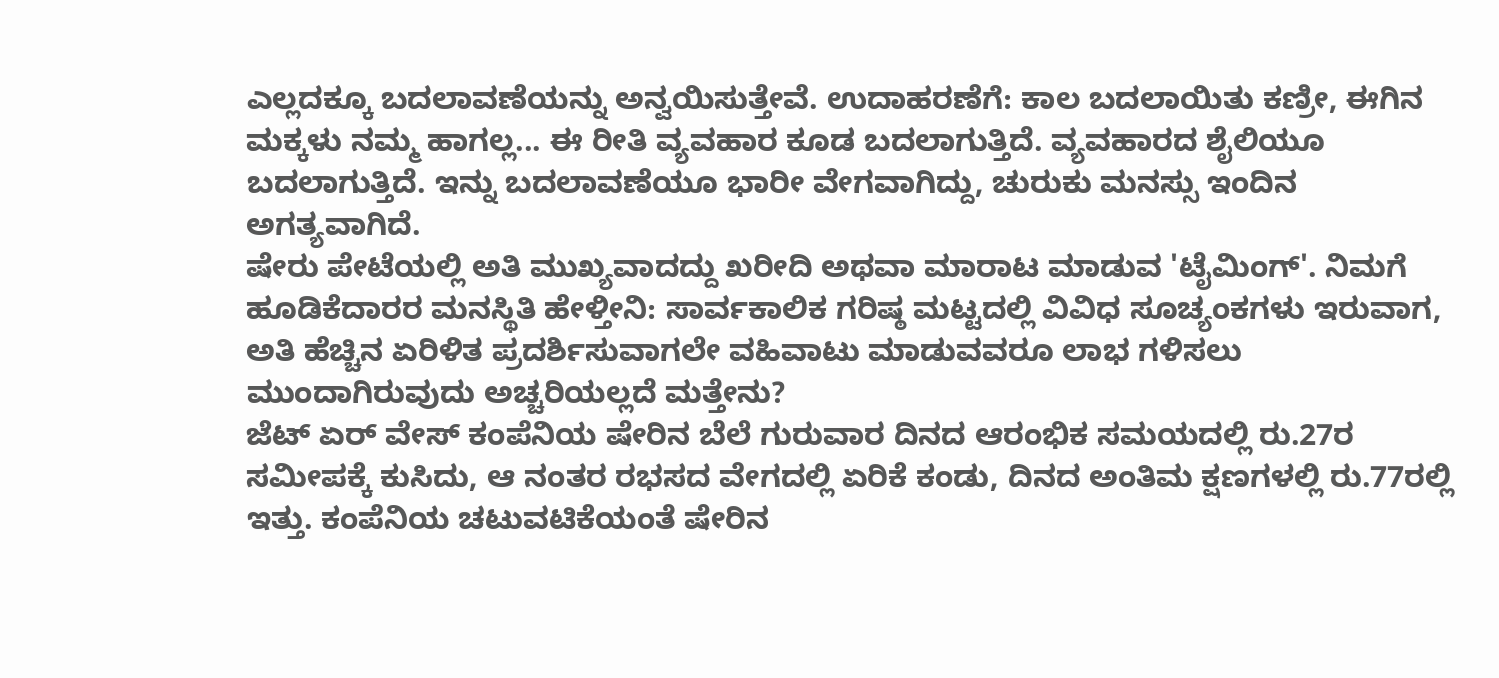ಎಲ್ಲದಕ್ಕೂ ಬದಲಾವಣೆಯನ್ನು ಅನ್ವಯಿಸುತ್ತೇವೆ. ಉದಾಹರಣೆಗೆ: ಕಾಲ ಬದಲಾಯಿತು ಕಣ್ರೀ, ಈಗಿನ ಮಕ್ಕಳು ನಮ್ಮ ಹಾಗಲ್ಲ... ಈ ರೀತಿ ವ್ಯವಹಾರ ಕೂಡ ಬದಲಾಗುತ್ತಿದೆ. ವ್ಯವಹಾರದ ಶೈಲಿಯೂ ಬದಲಾಗುತ್ತಿದೆ. ಇನ್ನು ಬದಲಾವಣೆಯೂ ಭಾರೀ ವೇಗವಾಗಿದ್ದು, ಚುರುಕು ಮನಸ್ಸು ಇಂದಿನ ಅಗತ್ಯವಾಗಿದೆ.
ಷೇರು ಪೇಟೆಯಲ್ಲಿ ಅತಿ ಮುಖ್ಯವಾದದ್ದು ಖರೀದಿ ಅಥವಾ ಮಾರಾಟ ಮಾಡುವ 'ಟೈಮಿಂಗ್'. ನಿಮಗೆ ಹೂಡಿಕೆದಾರರ ಮನಸ್ಥಿತಿ ಹೇಳ್ತೀನಿ: ಸಾರ್ವಕಾಲಿಕ ಗರಿಷ್ಠ ಮಟ್ಟದಲ್ಲಿ ವಿವಿಧ ಸೂಚ್ಯಂಕಗಳು ಇರುವಾಗ, ಅತಿ ಹೆಚ್ಚಿನ ಏರಿಳಿತ ಪ್ರದರ್ಶಿಸುವಾಗಲೇ ವಹಿವಾಟು ಮಾಡುವವರೂ ಲಾಭ ಗಳಿಸಲು ಮುಂದಾಗಿರುವುದು ಅಚ್ಚರಿಯಲ್ಲದೆ ಮತ್ತೇನು?
ಜೆಟ್ ಏರ್ ವೇಸ್ ಕಂಪೆನಿಯ ಷೇರಿನ ಬೆಲೆ ಗುರುವಾರ ದಿನದ ಆರಂಭಿಕ ಸಮಯದಲ್ಲಿ ರು.27ರ ಸಮೀಪಕ್ಕೆ ಕುಸಿದು, ಆ ನಂತರ ರಭಸದ ವೇಗದಲ್ಲಿ ಏರಿಕೆ ಕಂಡು, ದಿನದ ಅಂತಿಮ ಕ್ಷಣಗಳಲ್ಲಿ ರು.77ರಲ್ಲಿ ಇತ್ತು. ಕಂಪೆನಿಯ ಚಟುವಟಿಕೆಯಂತೆ ಷೇರಿನ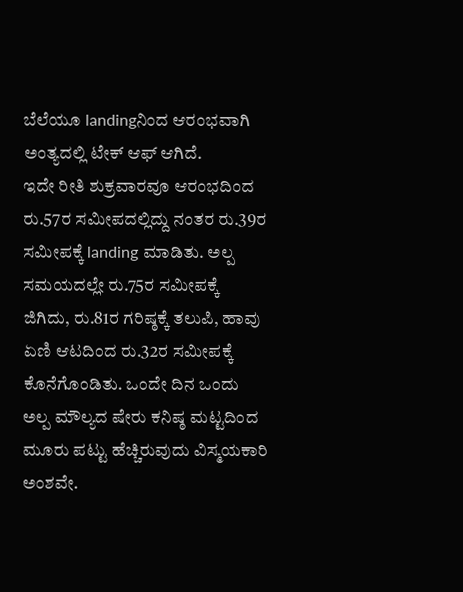ಬೆಲೆಯೂ landingನಿಂದ ಆರಂಭವಾಗಿ ಅಂತ್ಯದಲ್ಲಿ ಟೇಕ್ ಆಫ್ ಆಗಿದೆ.
ಇದೇ ರೀತಿ ಶುಕ್ರವಾರವೂ ಆರಂಭದಿಂದ ರು.57ರ ಸಮೀಪದಲ್ಲಿದ್ದು ನಂತರ ರು.39ರ ಸಮೀಪಕ್ಕೆ landing ಮಾಡಿತು. ಅಲ್ಪ ಸಮಯದಲ್ಲೇ ರು.75ರ ಸಮೀಪಕ್ಕೆ ಜಿಗಿದು, ರು.81ರ ಗರಿಷ್ಠಕ್ಕೆ ತಲುಪಿ, ಹಾವು ಏಣಿ ಆಟದಿಂದ ರು.32ರ ಸಮೀಪಕ್ಕೆ ಕೊನೆಗೊಂಡಿತು. ಒಂದೇ ದಿನ ಒಂದು ಅಲ್ಪ ಮೌಲ್ಯದ ಷೇರು ಕನಿಷ್ಠ ಮಟ್ಟದಿಂದ ಮೂರು ಪಟ್ಟು ಹೆಚ್ಚಿರುವುದು ವಿಸ್ಮಯಕಾರಿ ಅಂಶವೇ.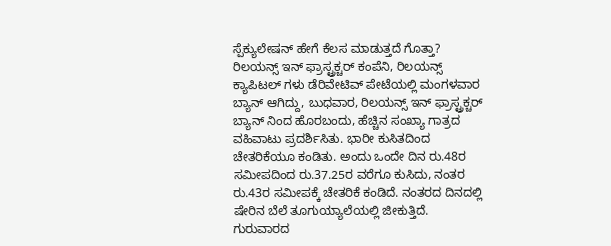ಸ್ಪೆಕ್ಯುಲೇಷನ್ ಹೇಗೆ ಕೆಲಸ ಮಾಡುತ್ತದೆ ಗೊತ್ತಾ?
ರಿಲಯನ್ಸ್ ಇನ್ ಫ್ರಾಸ್ಟ್ರಕ್ಚರ್ ಕಂಪೆನಿ, ರಿಲಯನ್ಸ್ ಕ್ಯಾಪಿಟಲ್ ಗಳು ಡೆರಿವೇಟಿವ್ ಪೇಟೆಯಲ್ಲಿ ಮಂಗಳವಾರ ಬ್ಯಾನ್ ಆಗಿದ್ದು, ಬುಧವಾರ, ರಿಲಯನ್ಸ್ ಇನ್ ಫ್ರಾಸ್ಟ್ರಕ್ಚರ್ ಬ್ಯಾನ್ ನಿಂದ ಹೊರಬಂದು, ಹೆಚ್ಚಿನ ಸಂಖ್ಯಾ ಗಾತ್ರದ ವಹಿವಾಟು ಪ್ರದರ್ಶಿಸಿತು. ಭಾರೀ ಕುಸಿತದಿಂದ ಚೇತರಿಕೆಯೂ ಕಂಡಿತು. ಅಂದು ಒಂದೇ ದಿನ ರು.48ರ ಸಮೀಪದಿಂದ ರು.37.25ರ ವರೆಗೂ ಕುಸಿದು, ನಂತರ ರು.43ರ ಸಮೀಪಕ್ಕೆ ಚೇತರಿಕೆ ಕಂಡಿದೆ. ನಂತರದ ದಿನದಲ್ಲಿ ಷೇರಿನ ಬೆಲೆ ತೂಗುಯ್ಯಾಲೆಯಲ್ಲಿ ಜೀಕುತ್ತಿದೆ. ಗುರುವಾರದ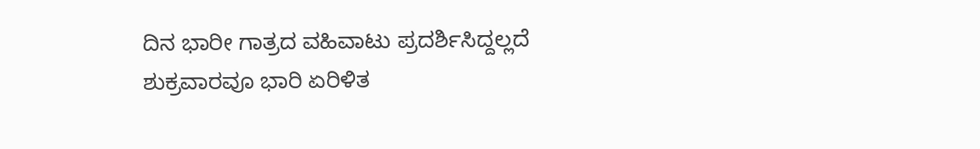ದಿನ ಭಾರೀ ಗಾತ್ರದ ವಹಿವಾಟು ಪ್ರದರ್ಶಿಸಿದ್ದಲ್ಲದೆ ಶುಕ್ರವಾರವೂ ಭಾರಿ ಏರಿಳಿತ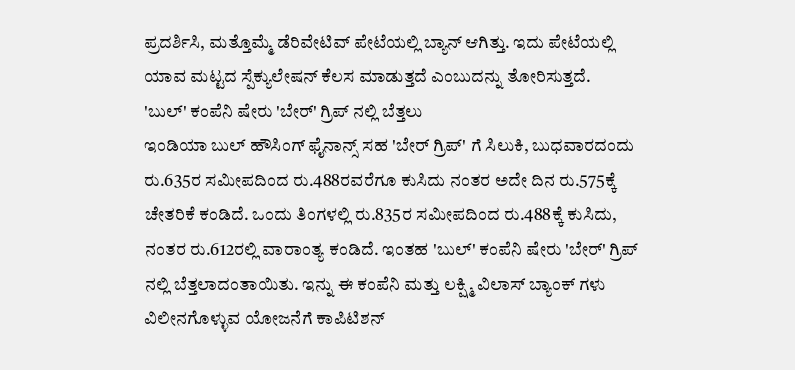ಪ್ರದರ್ಶಿಸಿ, ಮತ್ತೊಮ್ಮೆ ಡೆರಿವೇಟಿವ್ ಪೇಟೆಯಲ್ಲಿ ಬ್ಯಾನ್ ಆಗಿತ್ತು. ಇದು ಪೇಟೆಯಲ್ಲಿ ಯಾವ ಮಟ್ಟದ ಸ್ಪೆಕ್ಯುಲೇಷನ್ ಕೆಲಸ ಮಾಡುತ್ತದೆ ಎಂಬುದನ್ನು ತೋರಿಸುತ್ತದೆ.
'ಬುಲ್' ಕಂಪೆನಿ ಷೇರು 'ಬೇರ್' ಗ್ರಿಪ್ ನಲ್ಲಿ ಬೆತ್ತಲು
ಇಂಡಿಯಾ ಬುಲ್ ಹೌಸಿಂಗ್ ಫೈನಾನ್ಸ್ ಸಹ 'ಬೇರ್ ಗ್ರಿಪ್' ಗೆ ಸಿಲುಕಿ, ಬುಧವಾರದಂದು ರು.635ರ ಸಮೀಪದಿಂದ ರು.488ರವರೆಗೂ ಕುಸಿದು ನಂತರ ಅದೇ ದಿನ ರು.575ಕ್ಕೆ ಚೇತರಿಕೆ ಕಂಡಿದೆ. ಒಂದು ತಿಂಗಳಲ್ಲಿ ರು.835ರ ಸಮೀಪದಿಂದ ರು.488ಕ್ಕೆ ಕುಸಿದು, ನಂತರ ರು.612ರಲ್ಲಿ ವಾರಾಂತ್ಯ ಕಂಡಿದೆ. ಇಂತಹ 'ಬುಲ್' ಕಂಪೆನಿ ಷೇರು 'ಬೇರ್' ಗ್ರಿಪ್ ನಲ್ಲಿ ಬೆತ್ತಲಾದಂತಾಯಿತು. ಇನ್ನು ಈ ಕಂಪೆನಿ ಮತ್ತು ಲಕ್ಷ್ಮಿ ವಿಲಾಸ್ ಬ್ಯಾಂಕ್ ಗಳು ವಿಲೀನಗೊಳ್ಳುವ ಯೋಜನೆಗೆ ಕಾಪಿಟಿಶನ್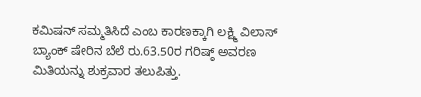ಕಮಿಷನ್ ಸಮ್ಮತಿಸಿದೆ ಎಂಬ ಕಾರಣಕ್ಕಾಗಿ ಲಕ್ಷ್ಮಿ ವಿಲಾಸ್ ಬ್ಯಾಂಕ್ ಷೇರಿನ ಬೆಲೆ ರು.63.50ರ ಗರಿಷ್ಠ್ ಅವರಣ ಮಿತಿಯನ್ನು ಶುಕ್ರವಾರ ತಲುಪಿತ್ತು.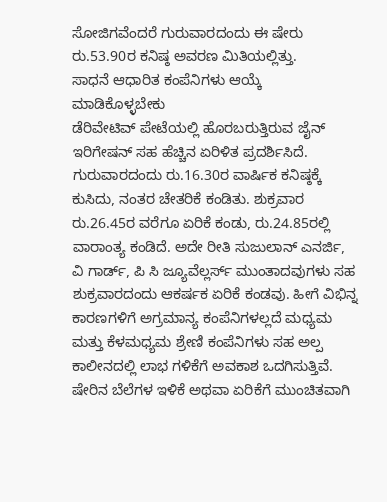ಸೋಜಿಗವೆಂದರೆ ಗುರುವಾರದಂದು ಈ ಷೇರು ರು.53.90ರ ಕನಿಷ್ಠ ಅವರಣ ಮಿತಿಯಲ್ಲಿತ್ತು.
ಸಾಧನೆ ಆಧಾರಿತ ಕಂಪೆನಿಗಳು ಆಯ್ಕೆ ಮಾಡಿಕೊಳ್ಳಬೇಕು
ಡೆರಿವೇಟಿವ್ ಪೇಟೆಯಲ್ಲಿ ಹೊರಬರುತ್ತಿರುವ ಜೈನ್ ಇರಿಗೇಷನ್ ಸಹ ಹೆಚ್ಚಿನ ಏರಿಳಿತ ಪ್ರದರ್ಶಿಸಿದೆ. ಗುರುವಾರದಂದು ರು.16.30ರ ವಾರ್ಷಿಕ ಕನಿಷ್ಠಕ್ಕೆ ಕುಸಿದು, ನಂತರ ಚೇತರಿಕೆ ಕಂಡಿತು. ಶುಕ್ರವಾರ ರು.26.45ರ ವರೆಗೂ ಏರಿಕೆ ಕಂಡು, ರು.24.85ರಲ್ಲಿ ವಾರಾಂತ್ಯ ಕಂಡಿದೆ. ಅದೇ ರೀತಿ ಸುಜುಲಾನ್ ಎನರ್ಜಿ, ವಿ ಗಾರ್ಡ್, ಪಿ ಸಿ ಜ್ಯೂವೆಲ್ಲರ್ಸ್ ಮುಂತಾದವುಗಳು ಸಹ ಶುಕ್ರವಾರದಂದು ಆಕರ್ಷಕ ಏರಿಕೆ ಕಂಡವು. ಹೀಗೆ ವಿಭಿನ್ನ ಕಾರಣಗಳಿಗೆ ಅಗ್ರಮಾನ್ಯ ಕಂಪೆನಿಗಳಲ್ಲದೆ ಮಧ್ಯಮ ಮತ್ತು ಕೆಳಮಧ್ಯಮ ಶ್ರೇಣಿ ಕಂಪೆನಿಗಳು ಸಹ ಅಲ್ಪ ಕಾಲೀನದಲ್ಲಿ ಲಾಭ ಗಳಿಕೆಗೆ ಅವಕಾಶ ಒದಗಿಸುತ್ತಿವೆ. ಷೇರಿನ ಬೆಲೆಗಳ ಇಳಿಕೆ ಅಥವಾ ಏರಿಕೆಗೆ ಮುಂಚಿತವಾಗಿ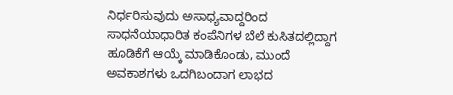ನಿರ್ಧರಿಸುವುದು ಅಸಾಧ್ಯವಾದ್ದರಿಂದ ಸಾಧನೆಯಾಧಾರಿತ ಕಂಪೆನಿಗಳ ಬೆಲೆ ಕುಸಿತದಲ್ಲಿದ್ದಾಗ ಹೂಡಿಕೆಗೆ ಆಯ್ಕೆ ಮಾಡಿಕೊಂಡು, ಮುಂದೆ ಅವಕಾಶಗಳು ಒದಗಿಬಂದಾಗ ಲಾಭದ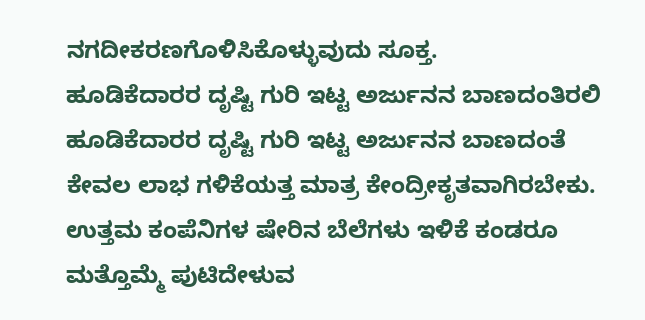ನಗದೀಕರಣಗೊಳಿಸಿಕೊಳ್ಳುವುದು ಸೂಕ್ತ.
ಹೂಡಿಕೆದಾರರ ದೃಷ್ಟಿ ಗುರಿ ಇಟ್ಟ ಅರ್ಜುನನ ಬಾಣದಂತಿರಲಿ
ಹೂಡಿಕೆದಾರರ ದೃಷ್ಟಿ ಗುರಿ ಇಟ್ಟ ಅರ್ಜುನನ ಬಾಣದಂತೆ ಕೇವಲ ಲಾಭ ಗಳಿಕೆಯತ್ತ ಮಾತ್ರ ಕೇಂದ್ರೀಕೃತವಾಗಿರಬೇಕು. ಉತ್ತಮ ಕಂಪೆನಿಗಳ ಷೇರಿನ ಬೆಲೆಗಳು ಇಳಿಕೆ ಕಂಡರೂ ಮತ್ತೊಮ್ಮೆ ಪುಟಿದೇಳುವ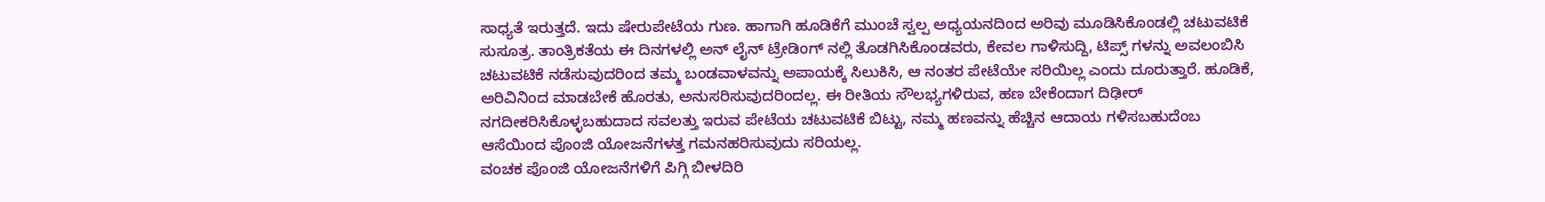ಸಾಧ್ಯತೆ ಇರುತ್ತದೆ. ಇದು ಷೇರುಪೇಟೆಯ ಗುಣ. ಹಾಗಾಗಿ ಹೂಡಿಕೆಗೆ ಮುಂಚೆ ಸ್ವಲ್ಪ ಅಧ್ಯಯನದಿಂದ ಅರಿವು ಮೂಡಿಸಿಕೊಂಡಲ್ಲಿ ಚಟುವಟಿಕೆ ಸುಸೂತ್ರ. ತಾಂತ್ರಿಕತೆಯ ಈ ದಿನಗಳಲ್ಲಿ ಅನ್ ಲೈನ್ ಟ್ರೇಡಿಂಗ್ ನಲ್ಲಿ ತೊಡಗಿಸಿಕೊಂಡವರು, ಕೇವಲ ಗಾಳಿಸುದ್ದಿ, ಟಿಪ್ಸ್ ಗಳನ್ನು ಅವಲಂಬಿಸಿ ಚಟುವಟಿಕೆ ನಡೆಸುವುದರಿಂದ ತಮ್ಮ ಬಂಡವಾಳವನ್ನು ಅಪಾಯಕ್ಕೆ ಸಿಲುಕಿಸಿ, ಆ ನಂತರ ಪೇಟೆಯೇ ಸರಿಯಿಲ್ಲ ಎಂದು ದೂರುತ್ತಾರೆ. ಹೂಡಿಕೆ, ಅರಿವಿನಿಂದ ಮಾಡಬೇಕೆ ಹೊರತು, ಅನುಸರಿಸುವುದರಿಂದಲ್ಲ. ಈ ರೀತಿಯ ಸೌಲಭ್ಯಗಳಿರುವ, ಹಣ ಬೇಕೆಂದಾಗ ದಿಢೀರ್ ನಗದೀಕರಿಸಿಕೊಳ್ಳಬಹುದಾದ ಸವಲತ್ತು ಇರುವ ಪೇಟೆಯ ಚಟುವಟಿಕೆ ಬಿಟ್ಟು, ನಮ್ಮ ಹಣವನ್ನು ಹೆಚ್ಚಿನ ಆದಾಯ ಗಳಿಸಬಹುದೆಂಬ ಆಸೆಯಿಂದ ಪೊಂಜಿ ಯೋಜನೆಗಳತ್ತ ಗಮನಹರಿಸುವುದು ಸರಿಯಲ್ಲ.
ವಂಚಕ ಪೊಂಜಿ ಯೋಜನೆಗಳಿಗೆ ಪಿಗ್ಗಿ ಬೀಳದಿರಿ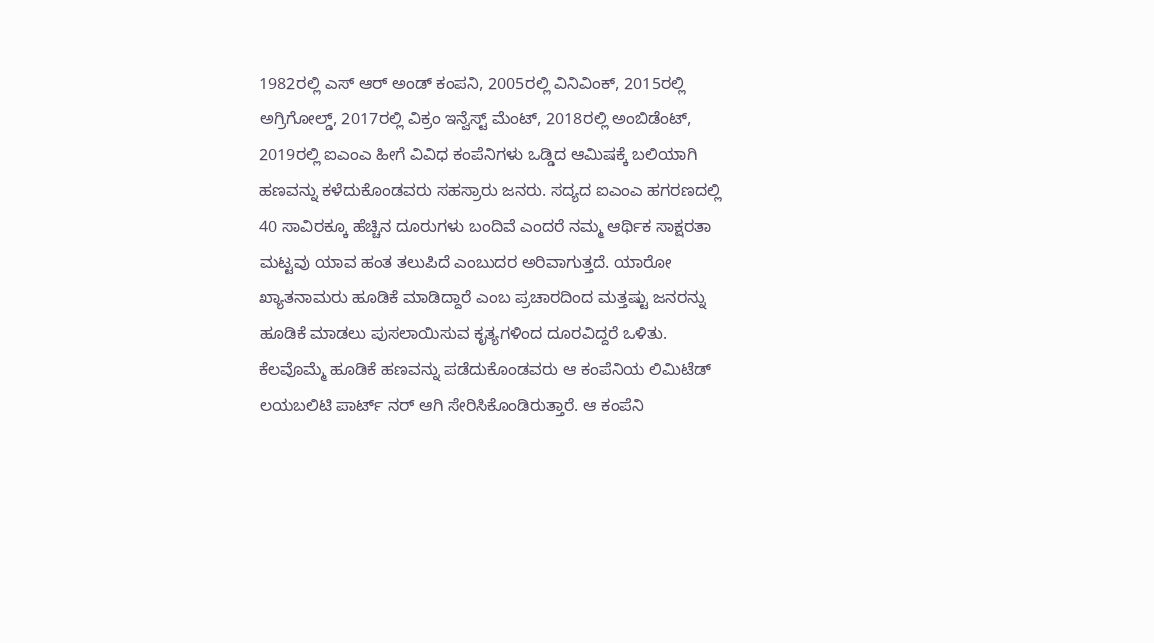1982ರಲ್ಲಿ ಎಸ್ ಆರ್ ಅಂಡ್ ಕಂಪನಿ, 2005ರಲ್ಲಿ ವಿನಿವಿಂಕ್, 2015ರಲ್ಲಿ ಅಗ್ರಿಗೋಲ್ಡ್, 2017ರಲ್ಲಿ ವಿಕ್ರಂ ಇನ್ವೆಸ್ಟ್ ಮೆಂಟ್, 2018ರಲ್ಲಿ ಅಂಬಿಡೆಂಟ್, 2019ರಲ್ಲಿ ಐಎಂಎ ಹೀಗೆ ವಿವಿಧ ಕಂಪೆನಿಗಳು ಒಡ್ಡಿದ ಆಮಿಷಕ್ಕೆ ಬಲಿಯಾಗಿ ಹಣವನ್ನು ಕಳೆದುಕೊಂಡವರು ಸಹಸ್ರಾರು ಜನರು. ಸದ್ಯದ ಐಎಂಎ ಹಗರಣದಲ್ಲಿ 40 ಸಾವಿರಕ್ಕೂ ಹೆಚ್ಚಿನ ದೂರುಗಳು ಬಂದಿವೆ ಎಂದರೆ ನಮ್ಮ ಆರ್ಥಿಕ ಸಾಕ್ಷರತಾ ಮಟ್ಟವು ಯಾವ ಹಂತ ತಲುಪಿದೆ ಎಂಬುದರ ಅರಿವಾಗುತ್ತದೆ. ಯಾರೋ ಖ್ಯಾತನಾಮರು ಹೂಡಿಕೆ ಮಾಡಿದ್ದಾರೆ ಎಂಬ ಪ್ರಚಾರದಿಂದ ಮತ್ತಷ್ಟು ಜನರನ್ನು ಹೂಡಿಕೆ ಮಾಡಲು ಪುಸಲಾಯಿಸುವ ಕೃತ್ಯಗಳಿಂದ ದೂರವಿದ್ದರೆ ಒಳಿತು. ಕೆಲವೊಮ್ಮೆ ಹೂಡಿಕೆ ಹಣವನ್ನು ಪಡೆದುಕೊಂಡವರು ಆ ಕಂಪೆನಿಯ ಲಿಮಿಟೆಡ್ ಲಯಬಲಿಟಿ ಪಾರ್ಟ್ ನರ್ ಆಗಿ ಸೇರಿಸಿಕೊಂಡಿರುತ್ತಾರೆ. ಆ ಕಂಪೆನಿ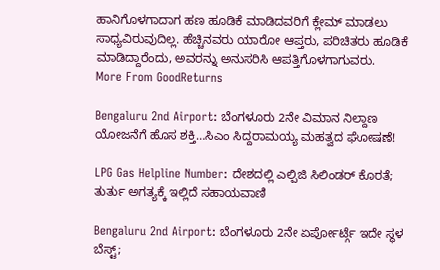ಹಾನಿಗೊಳಗಾದಾಗ ಹಣ ಹೂಡಿಕೆ ಮಾಡಿದವರಿಗೆ ಕ್ಲೇಮ್ ಮಾಡಲು ಸಾಧ್ಯವಿರುವುದಿಲ್ಲ. ಹೆಚ್ಚಿನವರು ಯಾರೋ ಆಪ್ತರು, ಪರಿಚಿತರು ಹೂಡಿಕೆ ಮಾಡಿದ್ದಾರೆಂದು, ಅವರನ್ನು ಅನುಸರಿಸಿ ಆಪತ್ತಿಗೊಳಗಾಗುವರು.
More From GoodReturns

Bengaluru 2nd Airport: ಬೆಂಗಳೂರು 2ನೇ ವಿಮಾನ ನಿಲ್ದಾಣ ಯೋಜನೆಗೆ ಹೊಸ ಶಕ್ತಿ…ಸಿಎಂ ಸಿದ್ದರಾಮಯ್ಯ ಮಹತ್ವದ ಘೋಷಣೆ!

LPG Gas Helpline Number: ದೇಶದಲ್ಲಿ ಎಲ್ಪಿಜಿ ಸಿಲಿಂಡರ್ ಕೊರತೆ; ತುರ್ತು ಅಗತ್ಯಕ್ಕೆ ಇಲ್ಲಿದೆ ಸಹಾಯವಾಣಿ

Bengaluru 2nd Airport: ಬೆಂಗಳೂರು 2ನೇ ಏರ್ಪೋರ್ಟ್ಗೆ ಇದೇ ಸ್ಥಳ ಬೆಸ್ಟ್;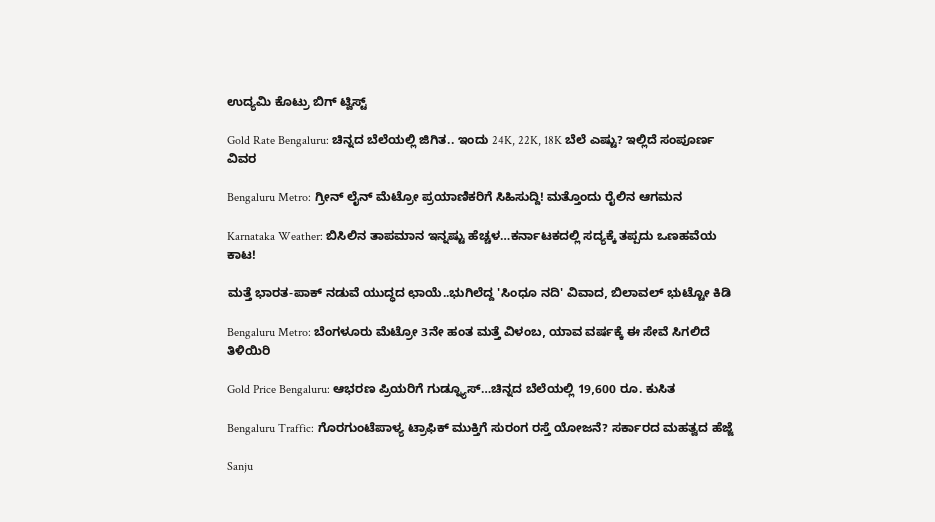ಉದ್ಯಮಿ ಕೊಟ್ರು ಬಿಗ್ ಟ್ವಿಸ್ಟ್

Gold Rate Bengaluru: ಚಿನ್ನದ ಬೆಲೆಯಲ್ಲಿ ಜಿಗಿತ.. ಇಂದು 24K, 22K, 18K ಬೆಲೆ ಎಷ್ಟು? ಇಲ್ಲಿದೆ ಸಂಪೂರ್ಣ ವಿವರ

Bengaluru Metro: ಗ್ರೀನ್ ಲೈನ್ ಮೆಟ್ರೋ ಪ್ರಯಾಣಿಕರಿಗೆ ಸಿಹಿಸುದ್ದಿ! ಮತ್ತೊಂದು ರೈಲಿನ ಆಗಮನ

Karnataka Weather: ಬಿಸಿಲಿನ ತಾಪಮಾನ ಇನ್ನಷ್ಟು ಹೆಚ್ಚಳ…ಕರ್ನಾಟಕದಲ್ಲಿ ಸದ್ಯಕ್ಕೆ ತಪ್ಪದು ಒಣಹವೆಯ ಕಾಟ!

ಮತ್ತೆ ಭಾರತ-ಪಾಕ್ ನಡುವೆ ಯುದ್ಧದ ಛಾಯೆ..ಭುಗಿಲೆದ್ದ 'ಸಿಂಧೂ ನದಿ' ವಿವಾದ, ಬಿಲಾವಲ್ ಭುಟ್ಟೋ ಕಿಡಿ

Bengaluru Metro: ಬೆಂಗಳೂರು ಮೆಟ್ರೋ 3ನೇ ಹಂತ ಮತ್ತೆ ವಿಳಂಬ, ಯಾವ ವರ್ಷಕ್ಕೆ ಈ ಸೇವೆ ಸಿಗಲಿದೆ ತಿಳಿಯಿರಿ

Gold Price Bengaluru: ಆಭರಣ ಪ್ರಿಯರಿಗೆ ಗುಡ್ನ್ಯೂಸ್…ಚಿನ್ನದ ಬೆಲೆಯಲ್ಲಿ 19,600 ರೂ. ಕುಸಿತ

Bengaluru Traffic: ಗೊರಗುಂಟೆಪಾಳ್ಯ ಟ್ರಾಫಿಕ್ ಮುಕ್ತಿಗೆ ಸುರಂಗ ರಸ್ತೆ ಯೋಜನೆ? ಸರ್ಕಾರದ ಮಹತ್ವದ ಹೆಜ್ಜೆ

Sanju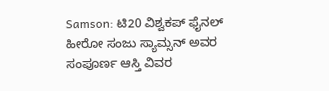Samson: ಟಿ20 ವಿಶ್ವಕಪ್ ಫೈನಲ್ ಹೀರೋ ಸಂಜು ಸ್ಯಾಮ್ಸನ್ ಅವರ ಸಂಪೂರ್ಣ ಆಸ್ತಿ ವಿವರ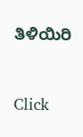ತಿಳಿಯಿರಿ



Click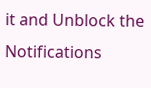it and Unblock the Notifications